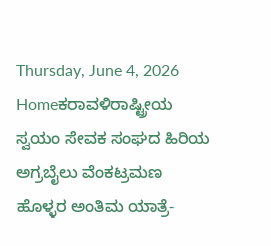Thursday, June 4, 2026
Homeಕರಾವಳಿರಾಷ್ಟ್ರೀಯ ಸ್ವಯಂ ಸೇವಕ ಸಂಘದ ಹಿರಿಯ ಅಗ್ರಬೈಲು ವೆಂಕಟ್ರಮಣ ಹೊಳ್ಳರ ಅಂತಿಮ ಯಾತ್ರೆ-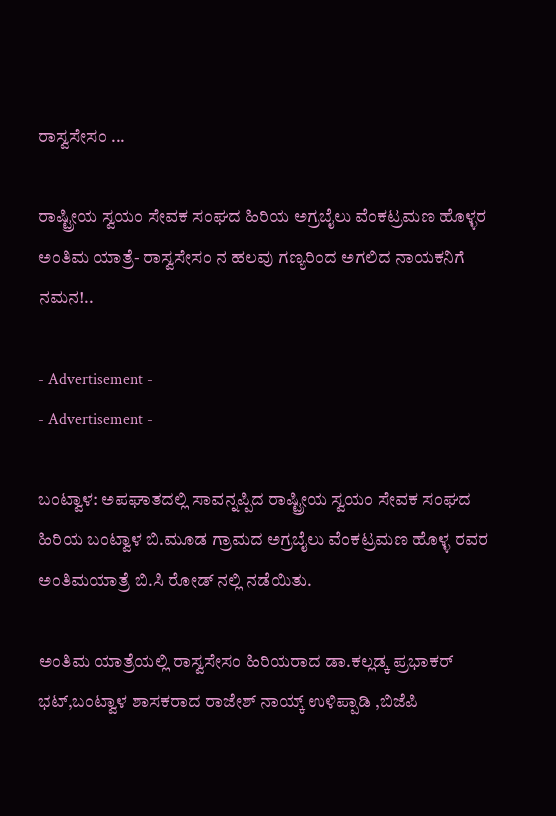ರಾಸ್ವಸೇಸಂ ...

ರಾಷ್ಟ್ರೀಯ ಸ್ವಯಂ ಸೇವಕ ಸಂಘದ ಹಿರಿಯ ಅಗ್ರಬೈಲು ವೆಂಕಟ್ರಮಣ ಹೊಳ್ಳರ ಅಂತಿಮ ಯಾತ್ರೆ- ರಾಸ್ವಸೇಸಂ ನ ಹಲವು ಗಣ್ಯರಿಂದ ಅಗಲಿದ ನಾಯಕನಿಗೆ ನಮನ!..

- Advertisement -
- Advertisement -

ಬಂಟ್ವಾಳ: ಅಪಘಾತದಲ್ಲಿ ಸಾವನ್ನಪ್ಪಿದ ರಾಷ್ಟ್ರೀಯ ಸ್ವಯಂ ಸೇವಕ ಸಂಘದ ಹಿರಿಯ ಬಂಟ್ವಾಳ ಬಿ.ಮೂಡ ಗ್ರಾಮದ ಅಗ್ರಬೈಲು ವೆಂಕಟ್ರಮಣ ಹೊಳ್ಳ ರವರ ಅಂತಿಮಯಾತ್ರೆ ಬಿ.ಸಿ ರೋಡ್ ನಲ್ಲಿ ನಡೆಯಿತು.

ಅಂತಿಮ ಯಾತ್ರೆಯಲ್ಲಿ ರಾಸ್ವಸೇಸಂ ಹಿರಿಯರಾದ ಡಾ.ಕಲ್ಲಡ್ಕ ಪ್ರಭಾಕರ್ ಭಟ್,ಬಂಟ್ವಾಳ ಶಾಸಕರಾದ ರಾಜೇಶ್ ನಾಯ್ಕ್ ಉಳಿಪ್ಪಾಡಿ ,ಬಿಜೆಪಿ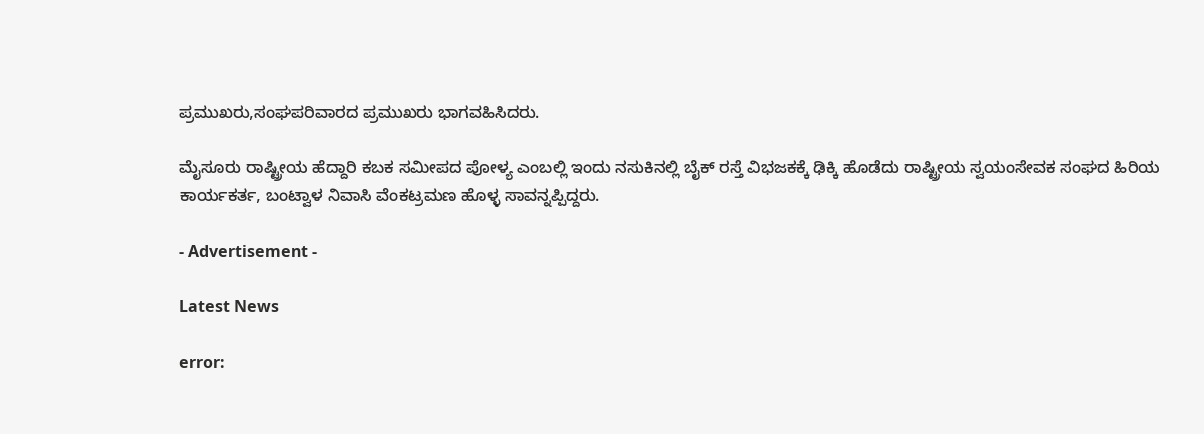ಪ್ರಮುಖರು,ಸಂಘಪರಿವಾರದ ಪ್ರಮುಖರು ಭಾಗವಹಿಸಿದರು.

ಮೈಸೂರು ರಾಷ್ಟ್ರೀಯ ಹೆದ್ದಾರಿ ಕಬಕ ಸಮೀಪದ ಪೋಳ್ಯ ಎಂಬಲ್ಲಿ ಇಂದು ನಸುಕಿನಲ್ಲಿ ಬೈಕ್ ರಸ್ತೆ ವಿಭಜಕಕ್ಕೆ ಢಿಕ್ಕಿ ಹೊಡೆದು ರಾಷ್ಟ್ರೀಯ ಸ್ವಯಂಸೇವಕ ಸಂಘದ ಹಿರಿಯ ಕಾರ್ಯಕರ್ತ, ಬಂಟ್ವಾಳ ನಿವಾಸಿ ವೆಂಕಟ್ರಮಣ ಹೊಳ್ಳ ಸಾವನ್ನಪ್ಪಿದ್ದರು.

- Advertisement -

Latest News

error: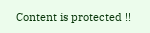Content is protected !!